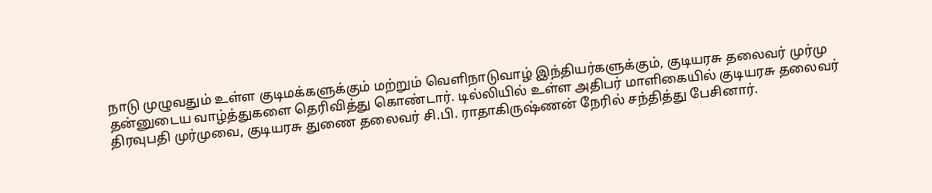நாடு முழுவதும் உள்ள குடிமக்களுக்கும் மற்றும் வெளிநாடுவாழ் இந்தியர்களுக்கும், குடியரசு தலைவர் முர்மு தன்னுடைய வாழ்த்துகளை தெரிவித்து கொண்டார். டில்லியில் உள்ள அதிபர் மாளிகையில் குடியரசு தலைவர் திரவுபதி முர்முவை, குடியரசு துணை தலைவர் சி.பி. ராதாகிருஷ்ணன் நேரில் சந்தித்து பேசினார்.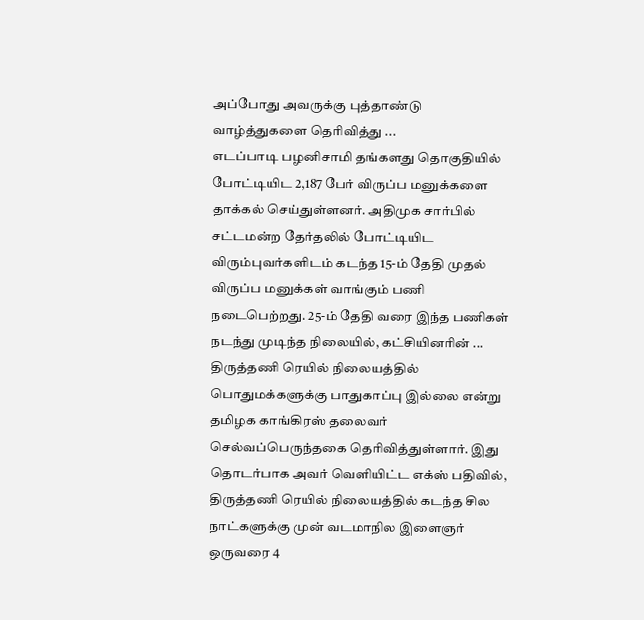அப்போது அவருக்கு புத்தாண்டு வாழ்த்துகளை தெரிவித்து ...
எடப்பாடி பழனிசாமி தங்களது தொகுதியில் போட்டியிட 2,187 பேர் விருப்ப மனுக்களை தாக்கல் செய்துள்ளனர். அதிமுக சார்பில் சட்டமன்ற தேர்தலில் போட்டியிட விரும்புவர்களிடம் கடந்த 15-ம் தேதி முதல் விருப்ப மனுக்கள் வாங்கும் பணி நடைபெற்றது. 25-ம் தேதி வரை இந்த பணிகள் நடந்து முடிந்த நிலையில், கட்சியினரின் ...
திருத்தணி ரெயில் நிலையத்தில் பொதுமக்களுக்கு பாதுகாப்பு இல்லை என்று தமிழக காங்கிரஸ் தலைவர் செல்வப்பெருந்தகை தெரிவித்துள்ளார். இது தொடர்பாக அவர் வெளியிட்ட எக்ஸ் பதிவில், திருத்தணி ரெயில் நிலையத்தில் கடந்த சில நாட்களுக்கு முன் வடமாநில இளைஞர் ஒருவரை 4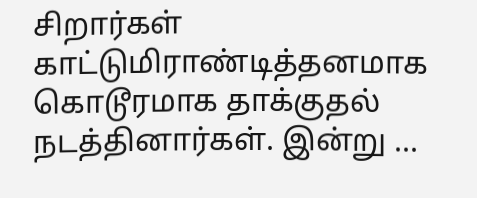சிறார்கள் காட்டுமிராண்டித்தனமாக கொடூரமாக தாக்குதல் நடத்தினார்கள். இன்று ...